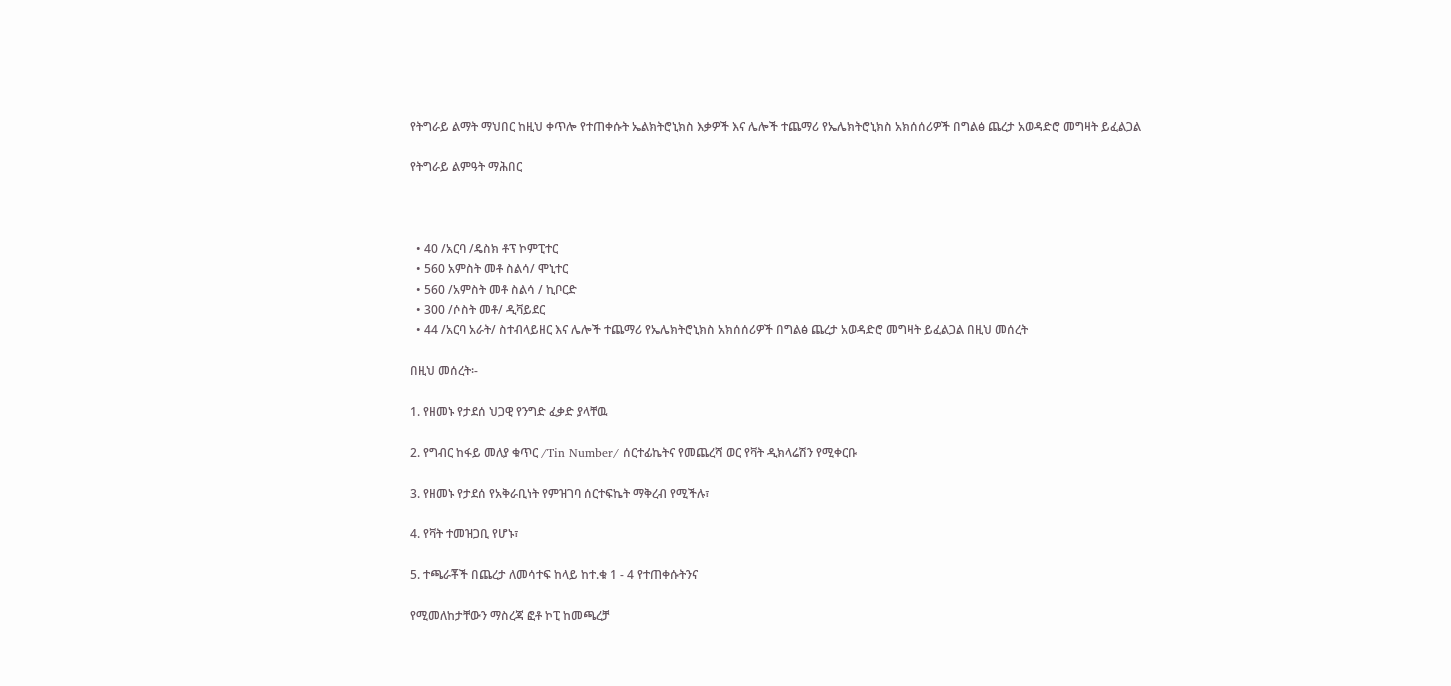የትግራይ ልማት ማህበር ከዚህ ቀጥሎ የተጠቀሱት ኤልክትሮኒክስ እቃዎች እና ሌሎች ተጨማሪ የኤሌክትሮኒክስ አክሰሰሪዎች በግልፅ ጨረታ አወዳድሮ መግዛት ይፈልጋል

የትግራይ ልምዓት ማሕበር



  • 40 /አርባ /ዴስክ ቶፕ ኮምፒተር
  • 560 አምስት መቶ ስልሳ/ ሞኒተር
  • 560 /አምስት መቶ ስልሳ / ኪቦርድ
  • 300 /ሶስት መቶ/ ዲቫይደር
  • 44 /አርባ አራት/ ስተብላይዘር እና ሌሎች ተጨማሪ የኤሌክትሮኒክስ አክሰሰሪዎች በግልፅ ጨረታ አወዳድሮ መግዛት ይፈልጋል በዚህ መሰረት

በዚህ መሰረት፡-

1. የዘመኑ የታደሰ ህጋዊ የንግድ ፈቃድ ያላቸዉ

2. የግብር ከፋይ መለያ ቁጥር /Tin Number/ ሰርተፊኬትና የመጨረሻ ወር የቫት ዲክላሬሽን የሚቀርቡ

3. የዘመኑ የታደሰ የአቅራቢነት የምዝገባ ሰርተፍኬት ማቅረብ የሚችሉ፣

4. የቫት ተመዝጋቢ የሆኑ፣

5. ተጫራቾች በጨረታ ለመሳተፍ ከላይ ከተ.ቁ 1 - 4 የተጠቀሱትንና

የሚመለከታቸውን ማስረጃ ፎቶ ኮፒ ከመጫረቻ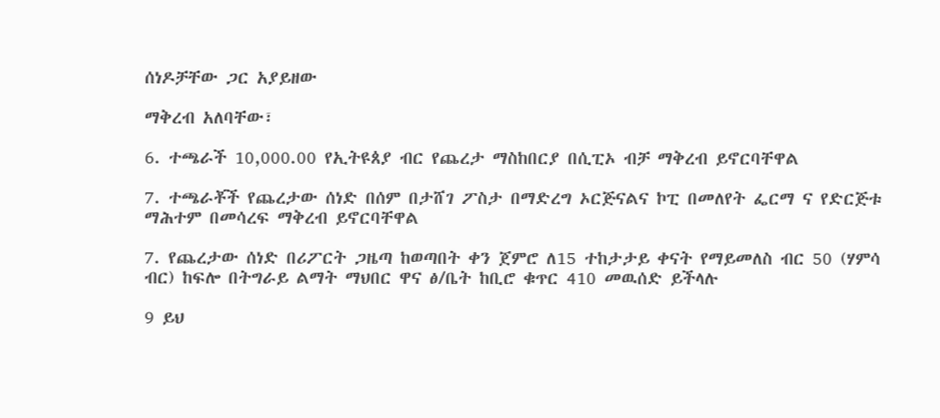ሰነዶቻቸው ጋር አያይዘው

ማቅረብ አለባቸው፣

6. ተጫራች 10,000.00 የኢትዩጰያ ብር የጨረታ ማስከበርያ በሲፒኦ ብቻ ማቅረብ ይኖርባቸዋል

7. ተጫራቾች የጨረታው ሰነድ በሰም በታሸገ ፖስታ በማድረግ ኦርጅናልና ኮፒ በመለየት ፌርማ ና የድርጅቱ ማሕተም በመሳረፍ ማቅረብ ይኖርባቸዋል

7. የጨረታው ሰነድ በሪፖርት ጋዜጣ ከወጣበት ቀን ጀምሮ ለ15 ተከታታይ ቀናት የማይመለስ ብር 50 (ሃምሳ ብር) ከፍሎ በትግራይ ልማት ማህበር ዋና ፅ/ቤት ከቢሮ ቁጥር 410 መዉሰድ ይችላሉ

9 ይህ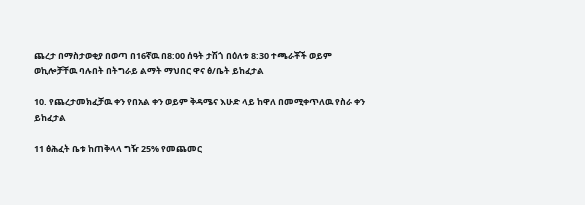ጨረታ በማስታወቂያ በወጣ በ16ኛዉ በ8:00 ሰዓት ታሽጎ በዕለቱ 8:30 ተጫራቾች ወይም ወኪሎቻቸዉ ባሉበት በትግራይ ልማት ማህበር ዋና ፅ/ቤት ይከፈታል

10. የጨረታመክፈቻዉ ቀን የበአል ቀን ወይም ቅዳሜና እሁድ ላይ ከዋለ በመሚቀጥለዉ የስራ ቀን ይከፈታል

11 ፅሕፈት ቤቱ ከጠቅላላ ግዥ 25% የመጨመር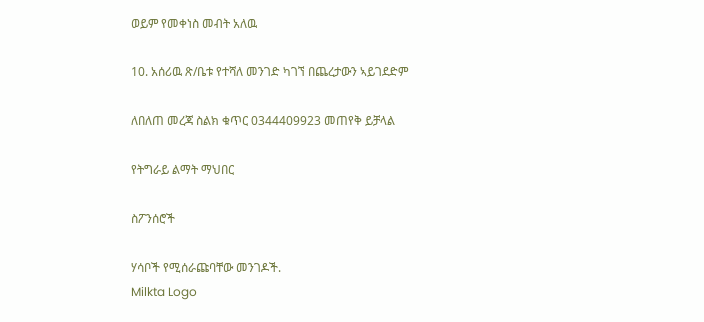ወይም የመቀነስ መብት አለዉ

10. አሰሪዉ ጽ/ቤቱ የተሻለ መንገድ ካገኘ በጨረታውን ኣይገደድም

ለበለጠ መረጃ ስልክ ቁጥር 0344409923 መጠየቅ ይቻላል

የትግራይ ልማት ማህበር

ስፖንሰሮች

ሃሳቦች የሚሰራጩባቸው መንገዶች.
Milkta Logo